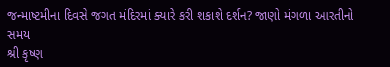જન્માષ્ટમીના દિવસે જગત મંદિરમાં ક્યારે કરી શકાશે દર્શન? જાણો મંગળા આરતીનો સમય
શ્રી કૃષ્ણ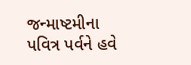જન્માષ્ટમીના પવિત્ર પર્વને હવે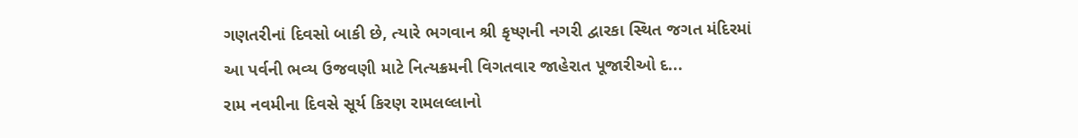ગણતરીનાં દિવસો બાકી છે, ત્યારે ભગવાન શ્રી કૃષ્ણની નગરી દ્વારકા સ્થિત જગત મંદિરમાં આ પર્વની ભવ્ય ઉજવણી માટે નિત્યક્રમની વિગતવાર જાહેરાત પૂજારીઓ દ...
રામ નવમીના દિવસે સૂર્ય કિરણ રામલલ્લાનો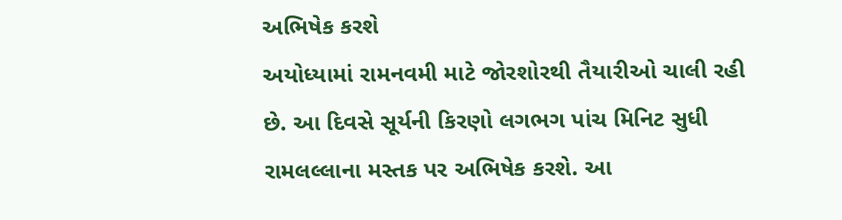અભિષેક કરશે
અયોધ્યામાં રામનવમી માટે જોરશોરથી તૈયારીઓ ચાલી રહી છે. આ દિવસે સૂર્યની કિરણો લગભગ પાંચ મિનિટ સુધી રામલલ્લાના મસ્તક પર અભિષેક કરશે. આ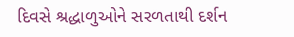દિવસે શ્રદ્ધાળુઓને સરળતાથી દર્શન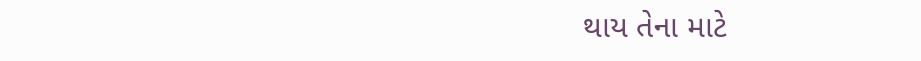થાય તેના માટે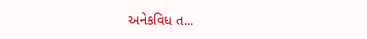અનેકવિધ ત...